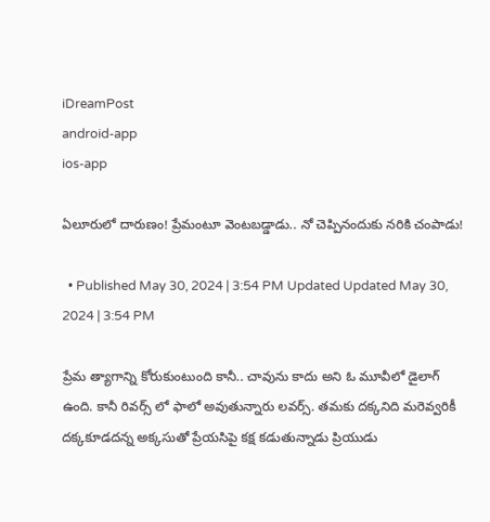iDreamPost
android-app
ios-app

ఏలూరులో దారుణం! ప్రేమంటూ వెంటబడ్డాడు.. నో చెప్పినందుకు నరికి చంపాడు!

  • Published May 30, 2024 | 3:54 PM Updated Updated May 30, 2024 | 3:54 PM

ప్రేమ త్యాగాన్ని కోరుకుంటుంది కానీ.. చావును కాదు అని ఓ మూవీలో డైలాగ్ ఉంది. కానీ రివర్స్ లో ఫాలో అవుతున్నారు లవర్స్. తమకు దక్కనిది మరెవ్వరికీ దక్కకూడదన్న అక్కసుతో ప్రేయసిపై కక్ష కడుతున్నాడు ప్రియుడు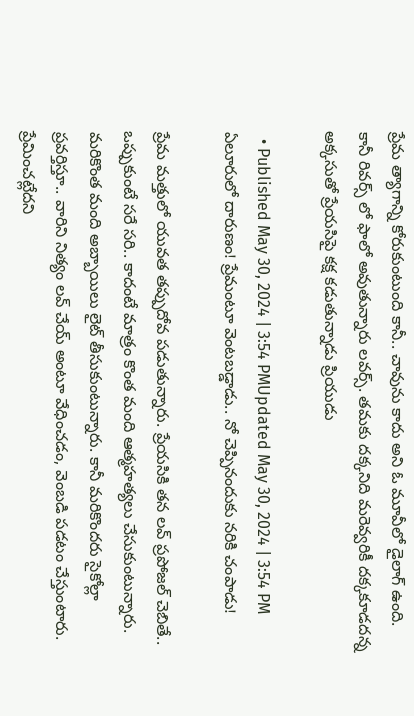ప్రేమ త్యాగాన్ని కోరుకుంటుంది కానీ.. చావును కాదు అని ఓ మూవీలో డైలాగ్ ఉంది. కానీ రివర్స్ లో ఫాలో అవుతున్నారు లవర్స్. తమకు దక్కనిది మరెవ్వరికీ దక్కకూడదన్న అక్కసుతో ప్రేయసిపై కక్ష కడుతున్నాడు ప్రియుడు

  • Published May 30, 2024 | 3:54 PMUpdated May 30, 2024 | 3:54 PM
ఏలూరులో దారుణం! ప్రేమంటూ వెంటబడ్డాడు.. నో చెప్పినందుకు నరికి చంపాడు!

ప్రేమ మత్తులో యువత తప్పుదోవ పడుతున్నారు. ప్రేయసికి తన లవ్ ప్రపోజల్ చెబితే.. ఒప్పుకుంటే సరే సరి.. కాదంటే మాత్రం కొంత మంది ఆత్మహత్యలు చేసుకుంటున్నారు. మరికొంత మంది అబ్బాయిలు లైట్ తీసుకుంటున్నారు. కానీ మరికొందరు సైకోల్లా ప్రవర్తిస్తూ.. వారిని నిత్యం లవ్ చేయ్ అంటూ వేధించడం, వెంబడి పడటం చేస్తుంటారు.  ప్రేమించట్లేదని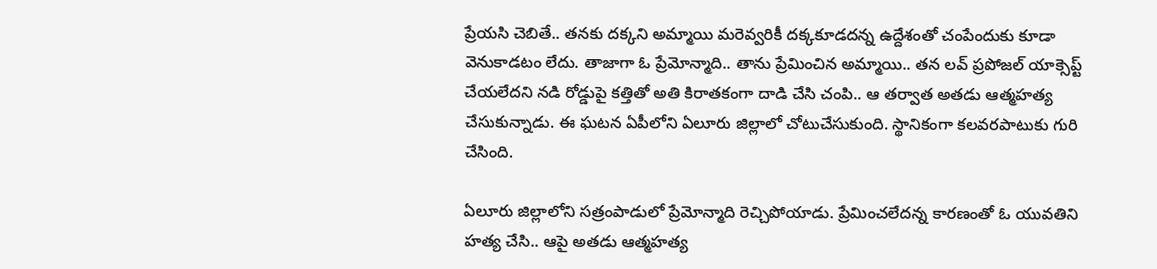ప్రేయసి చెబితే.. తనకు దక్కని అమ్మాయి మరెవ్వరికీ దక్కకూడదన్న ఉద్దేశంతో చంపేందుకు కూడా వెనుకాడటం లేదు. తాజాగా ఓ ప్రేమోన్మాది.. తాను ప్రేమించిన అమ్మాయి.. తన లవ్ ప్రపోజల్ యాక్సెప్ట్ చేయలేదని నడి రోడ్డుపై కత్తితో అతి కిరాతకంగా దాడి చేసి చంపి.. ఆ తర్వాత అతడు ఆత్మహత్య చేసుకున్నాడు. ఈ ఘటన ఏపీలోని ఏలూరు జిల్లాలో చోటుచేసుకుంది. స్థానికంగా కలవరపాటుకు గురి చేసింది.

ఏలూరు జిల్లాలోని సత్రంపాడులో ప్రేమోన్మాది రెచ్చిపోయాడు. ప్రేమించలేదన్న కారణంతో ఓ యువతిని హత్య చేసి.. ఆపై అతడు ఆత్మహత్య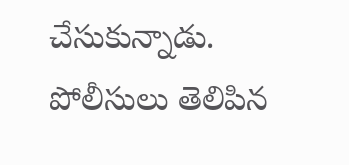చేసుకున్నాడు. పోలీసులు తెలిపిన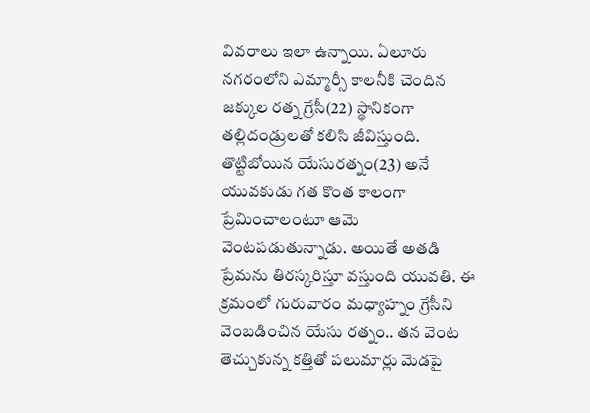వివరాలు ఇలా ఉన్నాయి. ఏలూరు నగరంలోని ఎమ్మార్సీ కాలనీకి చెందిన జక్కుల రత్న గ్రేసీ(22) స్థానికంగా తల్లిదండ్రులతో కలిసి జీవిస్తుంది. తొట్టిబోయిన యేసురత్నం(23) అనే యువకుడు గత కొంత కాలంగా  ప్రేమించాలంటూ ఆమె వెంటపడుతున్నాడు. అయితే అతడి ప్రేమను తిరస్కరిస్తూ వస్తుంది యువతి. ఈ క్రమంలో గురువారం మధ్యాహ్నం గ్రేసీని వెంబడించిన యేసు రత్నం.. తన వెంట తెచ్చుకున్న కత్తితో పలుమార్లు మెడపై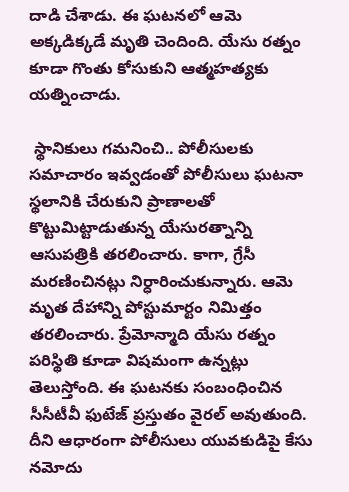దాడి చేశాడు. ఈ ఘటనలో ఆమె అక్కడిక్కడే మృతి చెందింది. యేసు రత్నం కూడా గొంతు కోసుకుని ఆత్మహత్యకు యత్నించాడు.

 స్థానికులు గమనించి.. పోలీసులకు సమాచారం ఇవ్వడంతో పోలీసులు ఘటనా స్థలానికి చేరుకుని ప్రాణాలతో కొట్టుమిట్టాడుతున్న యేసురత్నాన్ని ఆసుపత్రికి తరలించారు. కాగా, గ్రేసీ మరణించినట్లు నిర్ధారించుకున్నారు. ఆమె మృత దేహాన్ని పోస్టుమార్టం నిమిత్తం తరలించారు. ప్రేమోన్మాది యేసు రత్నం పరిస్థితి కూడా విషమంగా ఉన్నట్లు తెలుస్తోంది. ఈ ఘటనకు సంబంధించిన సీసీటీవీ ఫుటేజ్‌ ప్రస్తుతం వైరల్ అవుతుంది. దీని ఆధారంగా పోలీసులు యువకుడిపై కేసు నమోదు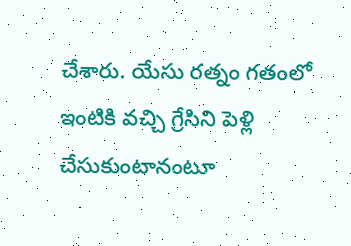చేశారు. యేసు రత్నం గతంలో ఇంటికి వచ్చి గ్రేసిని పెళ్లి చేసుకుంటానంటూ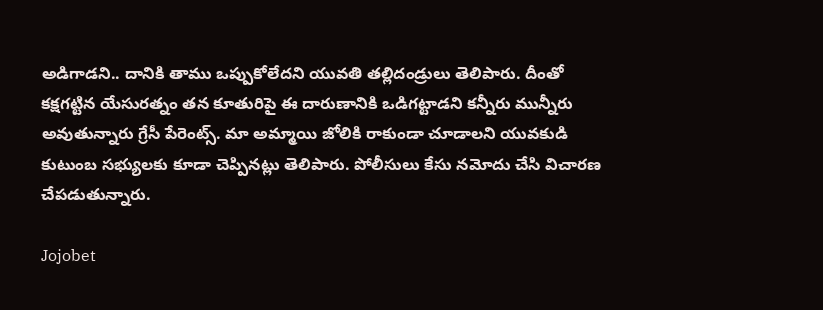అడిగాడని.. దానికి తాము ఒప్పుకోలేదని యువతి తల్లిదండ్రులు తెలిపారు. దీంతో కక్షగట్టిన యేసురత్నం తన కూతురిపై ఈ దారుణానికి ఒడిగట్టాడని కన్నీరు మున్నీరు అవుతున్నారు గ్రేసీ పేరెంట్స్. మా అమ్మాయి జోలికి రాకుండా చూడాలని యువకుడి కుటుంబ సభ్యులకు కూడా చెప్పినట్లు తెలిపారు. పోలీసులు కేసు నమోదు చేసి విచారణ చేపడుతున్నారు.

Jojobet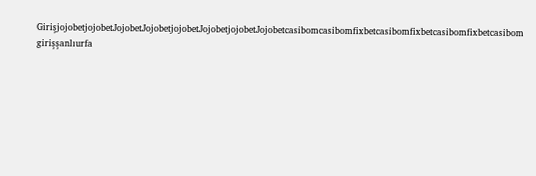GirişjojobetjojobetJojobetJojobetjojobetJojobetjojobetJojobetcasibomcasibomfixbetcasibomfixbetcasibomfixbetcasibom girişşanlıurfa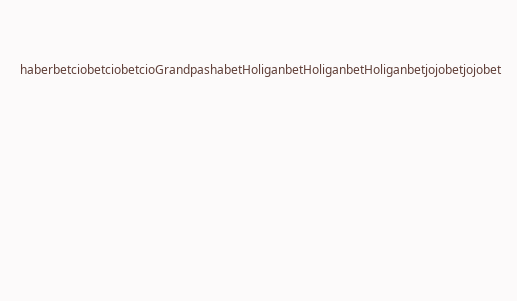haberbetciobetciobetcioGrandpashabetHoliganbetHoliganbetHoliganbetjojobetjojobet